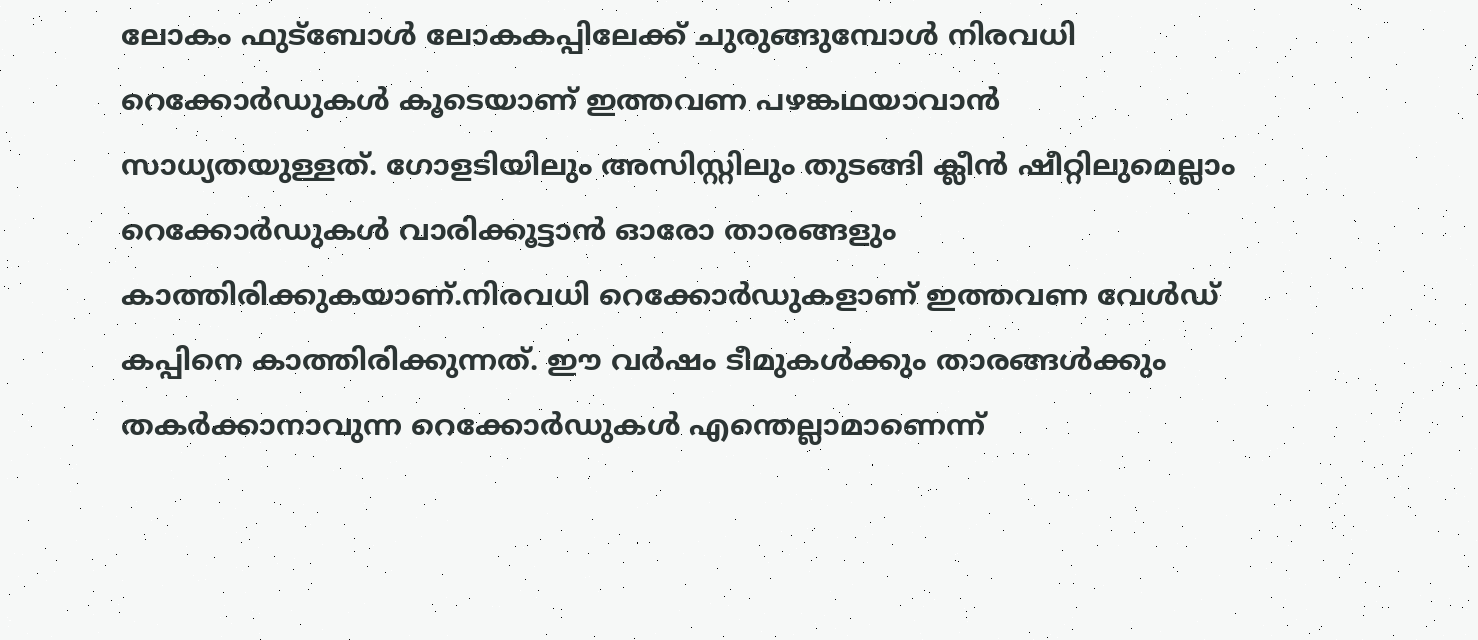ലോകം ഫുട്ബോൾ ലോകകപ്പിലേക്ക് ചുരുങ്ങുമ്പോൾ നിരവധി റെക്കോർഡുകൾ കൂടെയാണ് ഇത്തവണ പ‍ഴങ്കഥയാവാൻ സാധ്യതയുള്ളത്. ഗോളടിയിലും അസിസ്റ്റിലും തുടങ്ങി ക്ലീൻ ഷീറ്റിലുമെല്ലാം റെക്കോർഡുകൾ വാരിക്കൂട്ടാൻ ഓരോ താരങ്ങളും കാത്തിരിക്കുകയാണ്.നിരവധി റെക്കോർഡുകളാണ് ഇത്തവണ വേൾഡ് കപ്പിനെ കാത്തിരിക്കുന്നത്. ഈ വർഷം ടീമുകൾക്കും താരങ്ങൾക്കും തകർക്കാനാവുന്ന റെക്കോർഡുകൾ എന്തെല്ലാമാണെന്ന്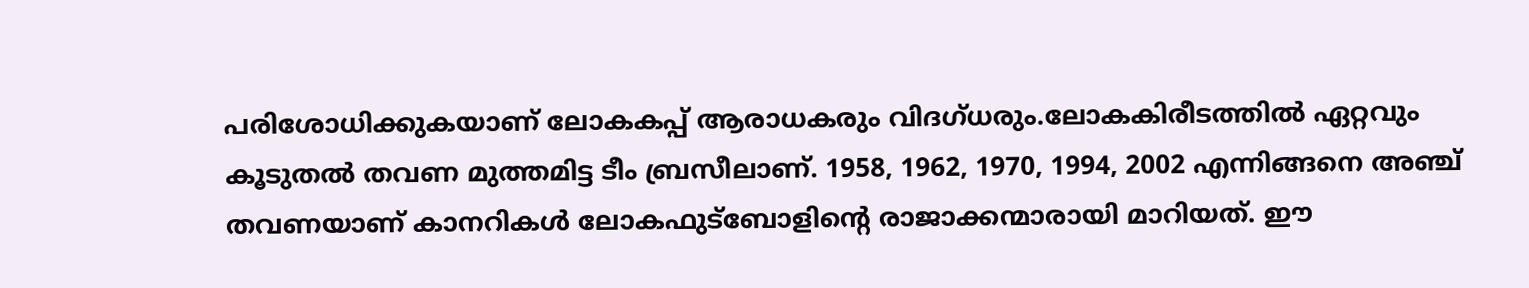പരിശോധിക്കുകയാണ് ലോകകപ്പ് ആരാധകരും വിദഗ്ധരും.ലോകകിരീടത്തിൽ ഏറ്റവും കൂടുതൽ തവണ മുത്തമിട്ട ടീം ബ്രസീലാണ്. 1958, 1962, 1970, 1994, 2002 എന്നിങ്ങനെ അഞ്ച് തവണയാണ് കാനറികൾ ലോകഫുട്‍ബോളിന്റെ രാജാക്കന്മാരായി മാറിയത്. ഈ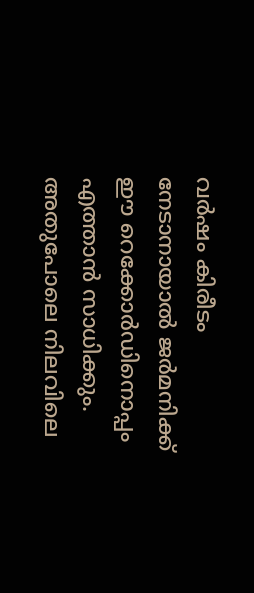വർഷം കിരീടം നേടാനായാൽ ജർമനിക്ക് ഈ റെക്കോർഡിനൊപ്പം എത്താൻ സാധിക്കും. അതുപോലെ നിലവിലെ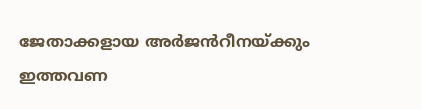ജേതാക്കളായ അർജൻറീനയ്ക്കും ഇത്തവണ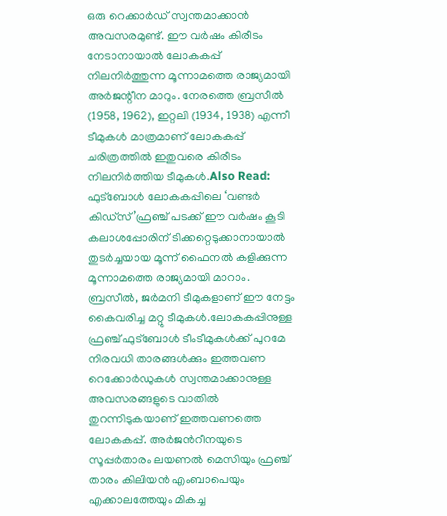ഒരു റെക്കാർഡ് സ്വന്തമാക്കാൻ അവസരമുണ്ട്. ഈ വർഷം കിരീടം നേടാനായാൽ ലോകകപ്പ് നിലനിർത്തുന്ന മൂന്നാമത്തെ രാജ്യമായി അർജന്റീന മാറും. നേരത്തെ ബ്രസീൽ (1958, 1962), ഇറ്റലി (1934, 1938) എന്നീ ടീമുകൾ മാത്രമാണ് ലോകകപ്പ് ചരിത്രത്തിൽ ഇതുവരെ കിരീടം നിലനിർത്തിയ ടീമുകൾ.Also Read: ഫുട്ബോൾ ലോകകപ്പിലെ ‘വണ്ടർ കിഡ്സ്’ഫ്രഞ്ച് പടക്ക് ഈ വർഷം കൂടി കലാശപ്പോരിന് ടിക്കറ്റെടുക്കാനായാൽ തുടർച്ചയായ മൂന്ന് ഫൈനൽ കളിക്കുന്ന മൂന്നാമത്തെ രാജ്യമായി മാറാം. ബ്രസീൽ, ജർമനി ടീമുകളാണ് ഈ നേട്ടം കൈവരിച്ച മറ്റു ടീമുകൾ.ലോകകപ്പിനുള്ള ഫ്രഞ്ച് ഫുട്ബോള്‍ ടീംടീമുകൾക്ക് പുറമേ നിരവധി താരങ്ങൾക്കും ഇത്തവണ റെക്കോർഡുകൾ സ്വന്തമാക്കാനുള്ള അവസരങ്ങളുടെ വാതിൽ തുറന്നിടുകയാണ് ഇത്തവണത്തെ ലോകകപ്പ്. അർജൻറീനയുടെ സൂപ്പർതാരം ലയണൽ മെസിയും ഫ്രഞ്ച് താരം കിലിയൻ എംബാപെയും എക്കാലത്തേയും മികച്ച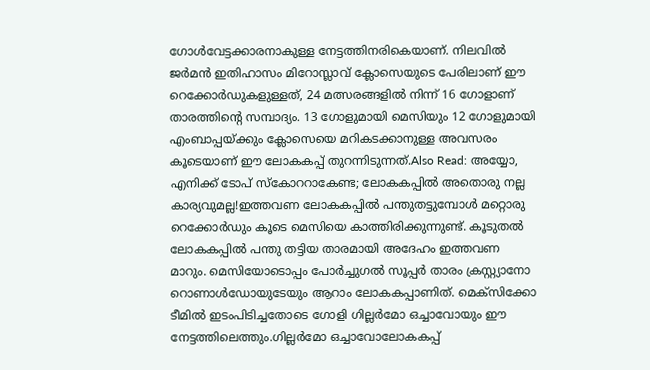ഗോൾവേട്ടക്കാരനാകുള്ള നേട്ടത്തിനരികെയാണ്. നിലവിൽ ജർമൻ ഇതിഹാസം മിറോസ്ലാവ് ക്ലോസെയുടെ പേരിലാണ് ഈ റെക്കോർഡുകളുള്ളത്, 24 മത്സരങ്ങളിൽ നിന്ന് 16 ഗോളാണ് താരത്തിന്റെ സമ്പാദ്യം. 13 ഗോളുമായി മെസിയും 12 ഗോളുമായി എംബാപ്പയ്ക്കും ക്ലോസെയെ മറികടക്കാനുള്ള അവസരം കൂടെയാണ് ഈ ലോകകപ്പ് തുറന്നിടുന്നത്.Also Read: അയ്യോ, എനിക്ക് ടോപ് സ്കോററാകേണ്ട; ലോകകപ്പിൽ അതൊരു നല്ല കാര്യവുമല്ല!ഇത്തവണ ലോകകപ്പിൽ പന്തുതട്ടുമ്പോൾ മറ്റൊരു റെക്കോർഡും കൂടെ മെസിയെ കാത്തിരിക്കുന്നുണ്ട്. കൂടുതൽ ലോകകപ്പിൽ പന്തു തട്ടിയ താരമായി അദേഹം ഇത്തവണ മാറും. മെസിയോടൊപ്പം പോർച്ചുഗൽ സൂപ്പർ താരം ക്രസ്റ്റ്യാനോ റൊണാൾഡോയുടേയും ആറാം ലോകകപ്പാണിത്. മെക്സിക്കോ ടീമിൽ ഇടംപിടിച്ചതോടെ ഗോളി ഗില്ലർമോ ഒച്ചാവോയും ഈ നേട്ടത്തിലെത്തും.ഗില്ലർമോ ഒച്ചാവോലോകകപ്പ്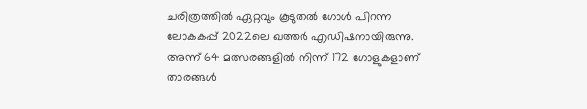ചരിത്രത്തിൽ ഏറ്റവും കൂടുതൽ ഗോൾ പിറന്ന ലോകകപ്പ് 2022ലെ ഖത്തർ എഡിഷനായിരുന്നു. അന്ന് 64 മത്സരങ്ങളിൽ നിന്ന് 172 ഗോളുകളാണ് താരങ്ങൾ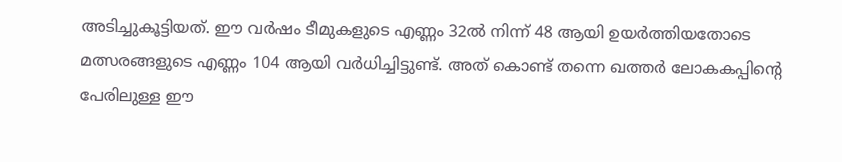അടിച്ചുകൂട്ടിയത്. ഈ വർഷം ടീമുകളുടെ എണ്ണം 32ൽ നിന്ന് 48 ആയി ഉയർത്തിയതോടെ മത്സരങ്ങളുടെ എണ്ണം 104 ആയി വർധിച്ചിട്ടുണ്ട്. അത് കൊണ്ട് തന്നെ ഖത്തർ ലോകകപ്പിന്റെ പേരിലുള്ള ഈ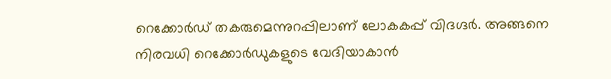റെക്കോർഡ് തകരുമെന്നുറപ്പിലാണ് ലോകകപ്പ് വിദഗ്ദർ. അങ്ങനെ നിരവധി റെക്കോർഡുകളുടെ വേദിയാകാൻ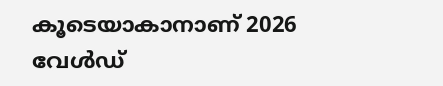കൂടെയാകാനാണ് 2026 വേൾഡ്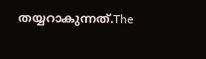തയ്യറാകുന്നത്.The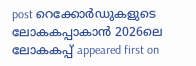post റെക്കോർഡുകളുടെ ലോകകപ്പാകാൻ 2026ലെ ലോകകപ്പ് appeared first on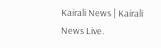Kairali News | Kairali News Live.